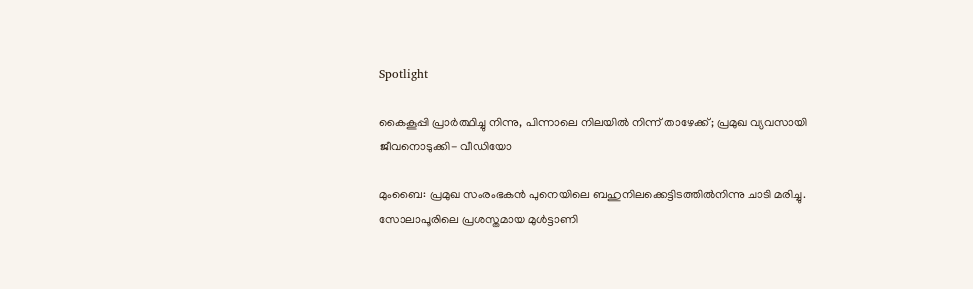Spotlight

കൈകൂപ്പി പ്രാർത്ഥിച്ചു നിന്നു, പിന്നാലെ നിലയില്‍ നിന്ന് താഴേക്ക്; പ്രമുഖ വ്യവസായി ജീവനൊടുക്കി- വീഡിയോ

മുംബൈ: പ്രമുഖ സംരംഭകന്‍ പുനെയിലെ ബഹുനിലക്കെട്ടിടത്തില്‍നിന്നു ചാടി മരിച്ചു. സോലാപൂരിലെ പ്രശസ്തമായ മുള്‍ട്ടാണി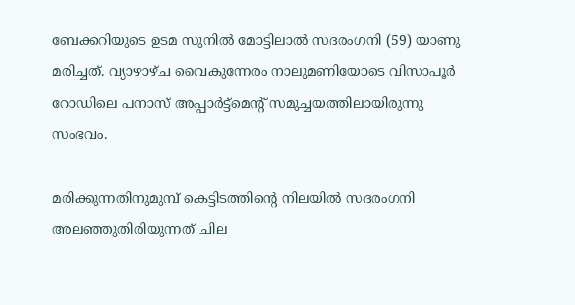ബേക്കറിയുടെ ഉടമ സുനില്‍ മോട്ടിലാല്‍ സദരംഗനി (59) യാണു മരിച്ചത്. വ്യാഴാഴ്ച വൈകുന്നേരം നാലുമണിയോടെ വിസാപൂര്‍ റോഡിലെ പനാസ് അപ്പാര്‍ട്ട്‌മെന്റ് സമുച്ചയത്തിലായിരുന്നു സംഭവം.

മരിക്കുന്നതിനുമുമ്പ് കെട്ടിടത്തിന്റെ നിലയില്‍ സദരംഗനി അലഞ്ഞുതിരിയുന്നത് ചില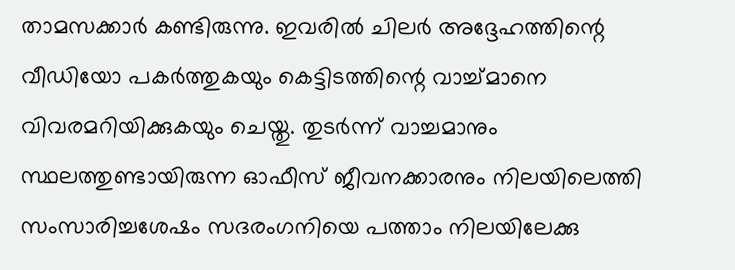താമസക്കാര്‍ കണ്ടിരുന്നു. ഇവരില്‍ ചിലര്‍ അദ്ദേഹത്തിന്റെ വീഡിയോ പകര്‍ത്തുകയും കെട്ടിടത്തിന്റെ വാച്ച്മാനെ വിവരമറിയിക്കുകയും ചെയ്തു. തുടര്‍ന്ന് വാച്ചമാനും സ്ഥലത്തുണ്ടായിരുന്ന ഓഫീസ് ജീവനക്കാരനും നിലയിലെത്തി സംസാരിച്ചശേഷം സദരംഗനിയെ പത്താം നിലയിലേക്കു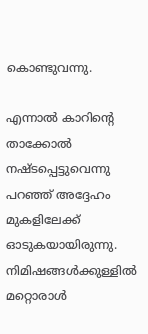കൊണ്ടുവന്നു.

എന്നാല്‍ കാറിന്റെ താക്കോല്‍ നഷ്ടപ്പെട്ടുവെന്നു പറഞ്ഞ് അദ്ദേഹം മുകളിലേക്ക് ഓടുകയായിരുന്നു. നിമിഷങ്ങള്‍ക്കുള്ളില്‍ മറ്റൊരാള്‍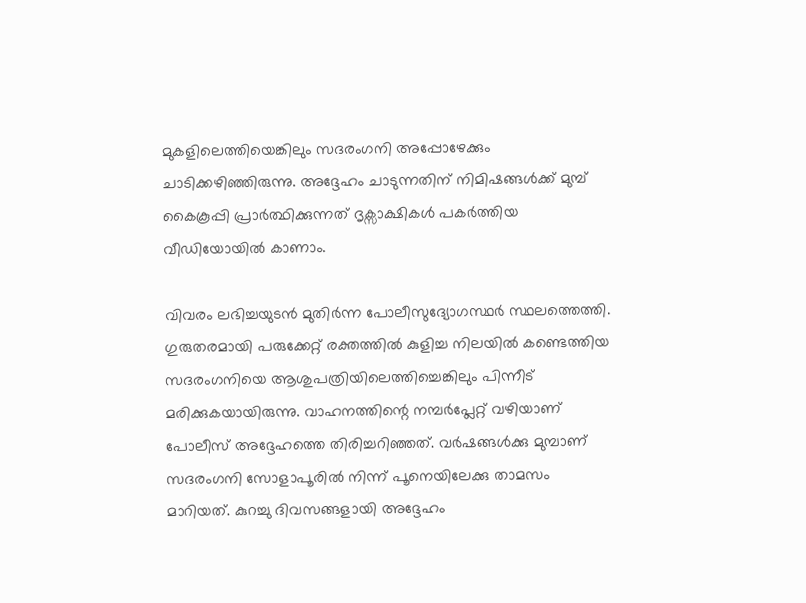മുകളിലെത്തിയെങ്കിലും സദരംഗനി അപ്പോഴേക്കും ചാടിക്കഴിഞ്ഞിരുന്നു. അദ്ദേഹം ചാടുന്നതിന് നിമിഷങ്ങൾക്ക് മുമ്പ് കൈകൂപ്പി പ്രാർത്ഥിക്കുന്നത് ദൃക്സാക്ഷികൾ പകർത്തിയ വീഡിയോയിൽ കാണാം.

വിവരം ലഭിച്ചയുടന്‍ മുതിര്‍ന്ന പോലീസുദ്യോഗസ്ഥര്‍ സ്ഥലത്തെത്തി. ഗുരുതരമായി പരുക്കേറ്റ് രക്തത്തില്‍ കുളിച്ച നിലയില്‍ കണ്ടെത്തിയ സദരംഗനിയെ ആശുപത്രിയിലെത്തിച്ചെങ്കിലും പിന്നീട് മരിക്കുകയായിരുന്നു. വാഹനത്തിന്റെ നമ്പര്‍പ്ലേറ്റ് വഴിയാണ് പോലീസ് അദ്ദേഹത്തെ തിരിച്ചറിഞ്ഞത്. വര്‍ഷങ്ങള്‍ക്കു മുമ്പാണ് സദരംഗനി സോളാപൂരില്‍ നിന്ന് പൂനെയിലേക്കു താമസം മാറിയത്. കുറച്ചു ദിവസങ്ങളായി അദ്ദേഹം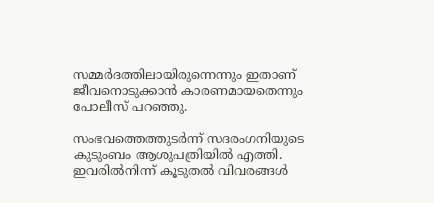സമ്മര്‍ദത്തിലായിരുന്നെന്നും ഇതാണ് ജീവനൊടുക്കാന്‍ കാരണമായതെന്നും പോലീസ് പറഞ്ഞു.

സംഭവത്തെത്തുടര്‍ന്ന് സദരംഗനിയുടെ കുടുംബം ആശുപത്രിയില്‍ എത്തി. ഇവരില്‍നിന്ന് കൂടുതല്‍ വിവരങ്ങള്‍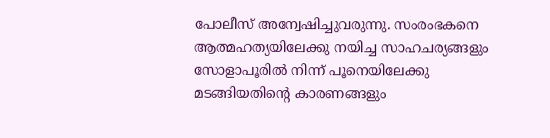പോലീസ് അന്വേഷിച്ചുവരുന്നു. സംരംഭകനെ ആത്മഹത്യയിലേക്കു നയിച്ച സാഹചര്യങ്ങളും സോളാപൂരില്‍ നിന്ന് പൂനെയിലേക്കു മടങ്ങിയതിന്റെ കാരണങ്ങളും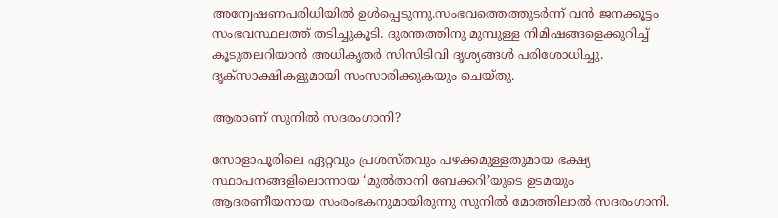അന്വേഷണപരിധിയില്‍ ഉള്‍പ്പെടുന്നു.സംഭവത്തെത്തുടര്‍ന്ന് വന്‍ ജനക്കൂട്ടം സംഭവസ്ഥലത്ത് തടിച്ചുകൂടി. ദുരന്തത്തിനു മുമ്പുള്ള നിമിഷങ്ങളെക്കുറിച്ച് കൂടുതലറിയാന്‍ അധികൃതര്‍ സിസിടിവി ദൃശ്യങ്ങള്‍ പരിശോധിച്ചു. ദൃക്‌സാക്ഷികളുമായി സംസാരിക്കുകയും ചെയ്തു.

ആരാണ് സുനിൽ സദരംഗാനി?

സോളാപൂരിലെ ഏറ്റവും പ്രശസ്തവും പഴക്കമുള്ളതുമായ ഭക്ഷ്യ സ്ഥാപനങ്ങളിലൊന്നായ ‘മുൽതാനി ബേക്കറി’യുടെ ഉടമയും ആദരണീയനായ സംരംഭകനുമായിരുന്നു സുനിൽ മോത്തിലാൽ സദരംഗാനി.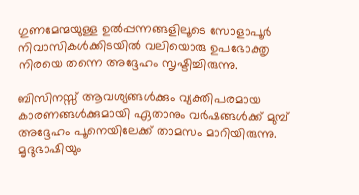ഗുണമേന്മയുള്ള ഉൽപ്പന്നങ്ങളിലൂടെ സോളാപൂർ നിവാസികൾക്കിടയിൽ വലിയൊരു ഉപഭോക്തൃ നിരയെ തന്നെ അദ്ദേഹം സൃഷ്ടിച്ചിരുന്നു.

ബിസിനസ്സ് ആവശ്യങ്ങൾക്കും വ്യക്തിപരമായ കാരണങ്ങൾക്കുമായി ഏതാനും വർഷങ്ങൾക്ക് മുമ്പ് അദ്ദേഹം പൂനെയിലേക്ക് താമസം മാറിയിരുന്നു. മൃദുഭാഷിയും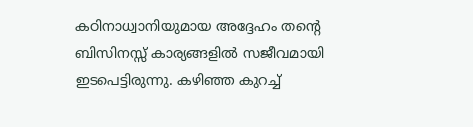കഠിനാധ്വാനിയുമായ അദ്ദേഹം തന്റെ ബിസിനസ്സ് കാര്യങ്ങളിൽ സജീവമായി ഇടപെട്ടിരുന്നു. കഴിഞ്ഞ കുറച്ച്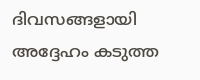ദിവസങ്ങളായി അദ്ദേഹം കടുത്ത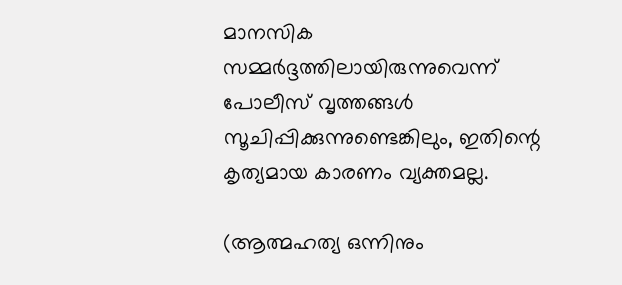മാനസിക സമ്മർദ്ദത്തിലായിരുന്നുവെന്ന് പോലീസ് വൃത്തങ്ങൾ സൂചിപ്പിക്കുന്നുണ്ടെങ്കിലും, ഇതിന്റെ കൃത്യമായ കാരണം വ്യക്തമല്ല.

(ആത്മഹത്യ ഒന്നിനും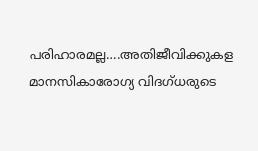പരിഹാരമല്ല….അതിജീവിക്കുകള മാനസികാരോഗ്യ വിദഗ്ധരുടെ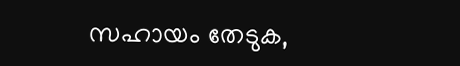സഹായം തേടുക,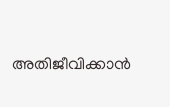അതിജീവിക്കാൻ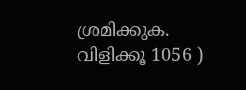ശ്രമിക്കുക. വിളിക്കൂ 1056 )